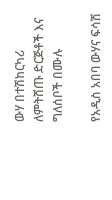ውሃ በተሽከርካሪ ለምትሸጡ ድርጅቶች እና ግለሰቦች በሙሉ

የአዲስ አበባ ውሃና ፍሳሽ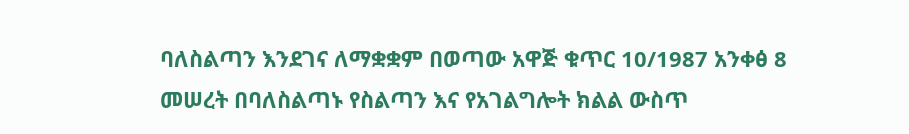ባለስልጣን እንደገና ለማቋቋም በወጣው አዋጅ ቁጥር 10/1987 አንቀፅ 8 መሠረት በባለስልጣኑ የስልጣን እና የአገልግሎት ክልል ውስጥ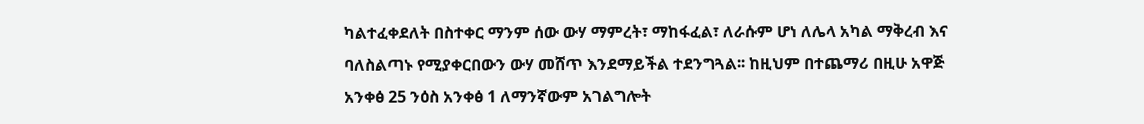ካልተፈቀደለት በስተቀር ማንም ሰው ውሃ ማምረት፣ ማከፋፈል፣ ለራሱም ሆነ ለሌላ አካል ማቅረብ እና ባለስልጣኑ የሚያቀርበውን ውሃ መሸጥ እንደማይችል ተደንግጓል፡፡ ከዚህም በተጨማሪ በዚሁ አዋጅ አንቀፅ 25 ንዕስ አንቀፅ 1 ለማንኛውም አገልግሎት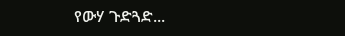የውሃ ጉድጓድ...